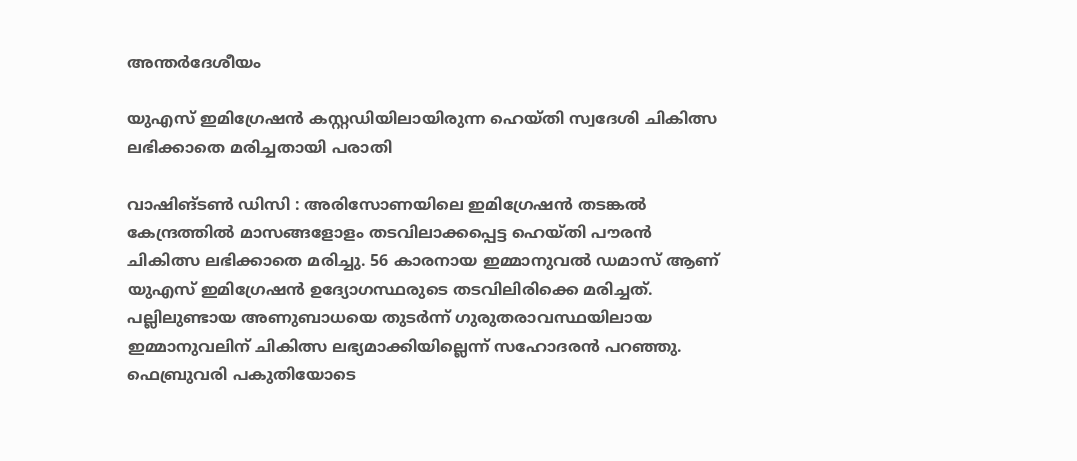അന്തർദേശീയം

യുഎസ് ഇമിഗ്രേഷൻ കസ്റ്റഡിയിലായിരുന്ന ഹെയ്തി സ്വദേശി ചികിത്സ ലഭിക്കാതെ മരിച്ചതായി പരാതി

വാഷിങ്ടൺ ഡിസി : അരിസോണയിലെ ഇമിഗ്രേഷൻ തടങ്കൽ കേന്ദ്രത്തിൽ മാസങ്ങളോളം തടവിലാക്കപ്പെട്ട ഹെയ്തി പൗരൻ ചികിത്സ ലഭിക്കാതെ മരിച്ചു. 56 കാരനായ ഇമ്മാനുവൽ ഡമാസ് ആണ് യുഎസ് ഇമിഗ്രേഷൻ ഉദ്യോഗസ്ഥരുടെ തടവിലിരിക്കെ മരിച്ചത്. പല്ലിലുണ്ടായ അണുബാധയെ തുടർന്ന് ഗുരുതരാവസ്ഥയിലായ ഇമ്മാനുവലിന് ചികിത്സ ലഭ്യമാക്കിയില്ലെന്ന് സഹോദരൻ പറഞ്ഞു. ഫെബ്രുവരി പകുതിയോടെ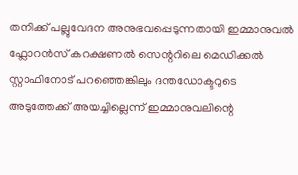തനിക്ക് പല്ലുവേദന അനുഭവപ്പെടുന്നതായി ഇമ്മാനുവൽ ഫ്ലോറൻസ് കറക്ഷണൽ സെന്ററിലെ മെഡിക്കൽ സ്റ്റാഫിനോട് പറഞ്ഞെങ്കിലും ദന്തഡോക്ടറുടെ അടുത്തേക്ക് അയച്ചില്ലെന്ന് ഇമ്മാനുവലിന്റെ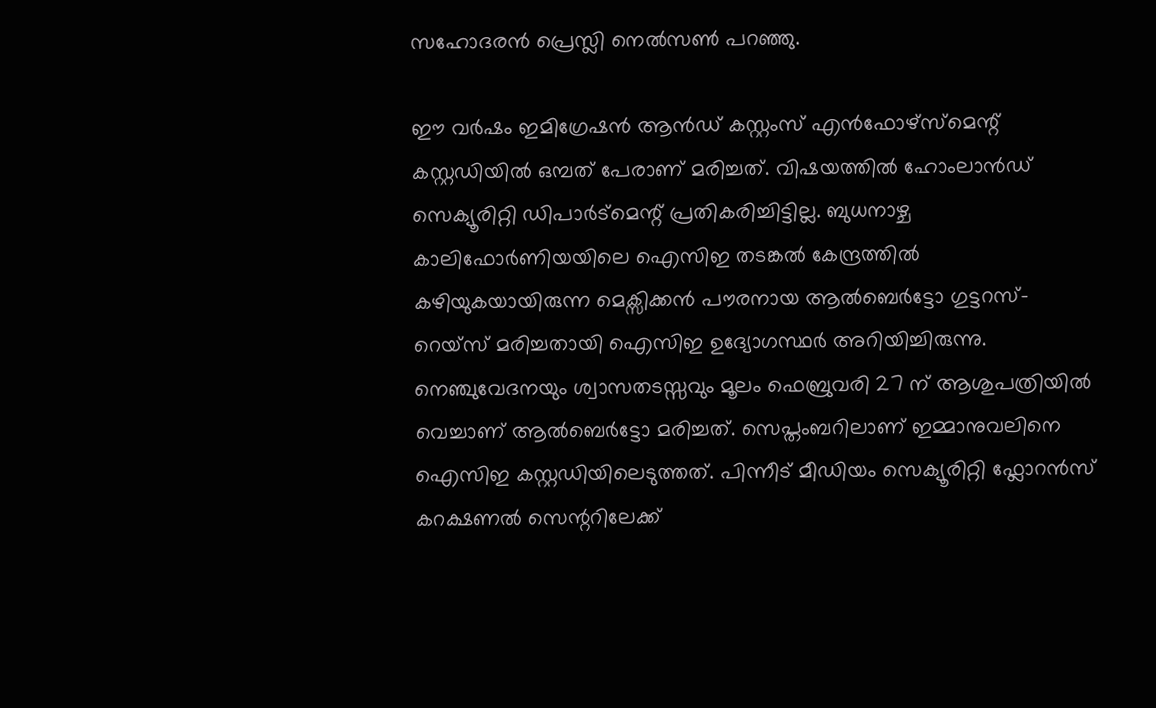സഹോദരൻ പ്രെസ്ലി നെൽസൺ പറഞ്ഞു.

ഈ വർഷം ഇമിഗ്രേഷൻ ആൻഡ് കസ്റ്റംസ് എൻഫോഴ്‌സ്‌മെന്റ് കസ്റ്റഡിയിൽ ഒമ്പത് പേരാണ് മരിച്ചത്. വിഷയത്തിൽ ഹോംലാൻഡ് സെക്യൂരിറ്റി ഡിപാർട്മെന്റ് പ്രതികരിച്ചിട്ടില്ല. ബുധനാഴ്ച കാലിഫോർണിയയിലെ ഐസിഇ തടങ്കൽ കേന്ദ്രത്തിൽ കഴിയുകയായിരുന്ന മെക്സിക്കൻ പൗരനായ ആൽബെർട്ടോ ഗുട്ടറസ്-റെയ്‌സ് മരിച്ചതായി ഐസിഇ ഉദ്യോഗസ്ഥർ അറിയിച്ചിരുന്നു. നെഞ്ചുവേദനയും ശ്വാസതടസ്സവും മൂലം ഫെബ്രുവരി 27 ന് ആശുപത്രിയിൽ വെച്ചാണ് ആൽബെർട്ടോ മരിച്ചത്. സെപ്തംബറിലാണ് ഇമ്മാനുവലിനെ ഐസിഇ കസ്റ്റഡിയിലെടുത്തത്. പിന്നീട് മീഡിയം സെക്യൂരിറ്റി ഫ്ലോറൻസ് കറക്ഷണൽ സെന്ററിലേക്ക്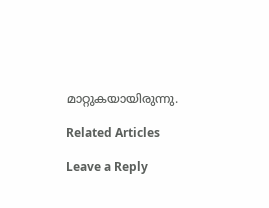മാറ്റുകയായിരുന്നു.

Related Articles

Leave a Reply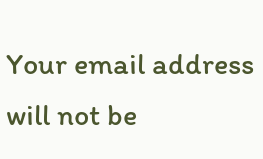Your email address will not be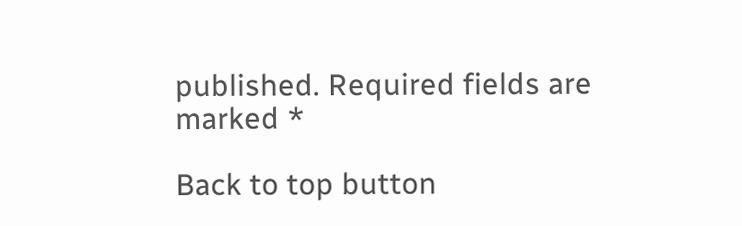published. Required fields are marked *

Back to top button